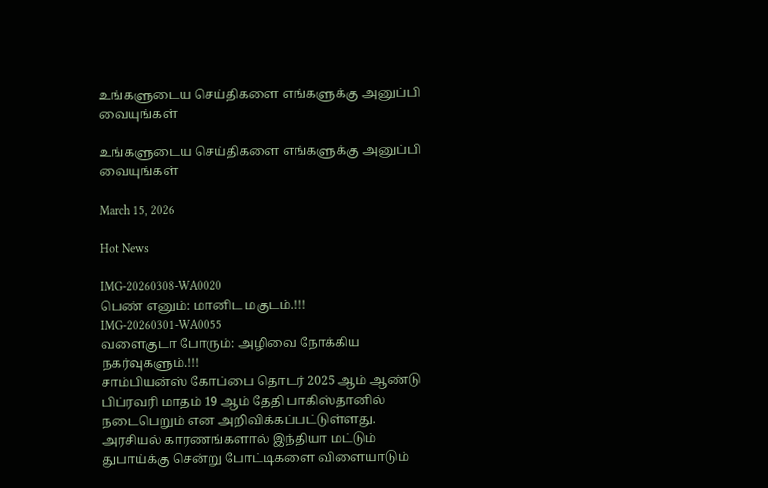உங்களுடைய செய்திகளை எங்களுக்கு அனுப்பி வையுங்கள்

உங்களுடைய செய்திகளை எங்களுக்கு அனுப்பி வையுங்கள்

March 15, 2026

Hot News

IMG-20260308-WA0020
பெண் எனும்: மானிட மகுடம்.!!!
IMG-20260301-WA0055
வளைகுடா போரும்: அழிவை நோக்கிய நகர்வுகளும்.!!!
சாம்பியன்ஸ் கோப்பை தொடர் 2025 ஆம் ஆண்டு பிப்ரவரி மாதம் 19 ஆம் தேதி பாகிஸ்தானில் நடைபெறும் என அறிவிக்கப்பட்டுள்ளது. அரசியல் காரணங்களால் இந்தியா மட்டும் துபாய்க்கு சென்று போட்டிகளை விளையாடும்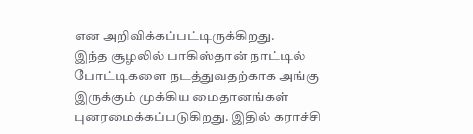என அறிவிக்கப்பட்டிருக்கிறது.
இந்த சூழலில் பாகிஸ்தான் நாட்டில் போட்டிகளை நடத்துவதற்காக அங்கு இருக்கும் முக்கிய மைதானங்கள் புனரமைக்கப்படுகிறது. இதில் கராச்சி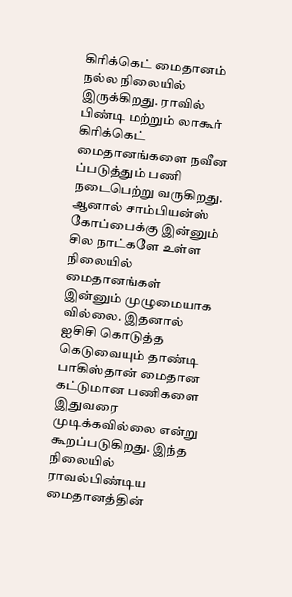கிரிக்கெட் மைதானம் நல்ல நிலையில் இருக்கிறது. ராவில் பிண்டி மற்றும் லாகூர் கிரிக்கெட் மைதானங்களை நவீன ப்படுத்தும் பணி நடைபெற்று வருகிறது.
ஆனால் சாம்பியன்ஸ் கோப்பைக்கு இன்னும் சில நாட்களே உள்ள நிலையில் மைதானங்கள் இன்னும் முழுமையாக வில்லை. இதனால் ஐசிசி கொடுத்த கெடுவையும் தாண்டி பாகிஸ்தான் மைதான கட்டுமான பணிகளை இதுவரை முடிக்கவில்லை என்று கூறப்படுகிறது. இந்த நிலையில் ராவல்பிண்டிய மைதானத்தின்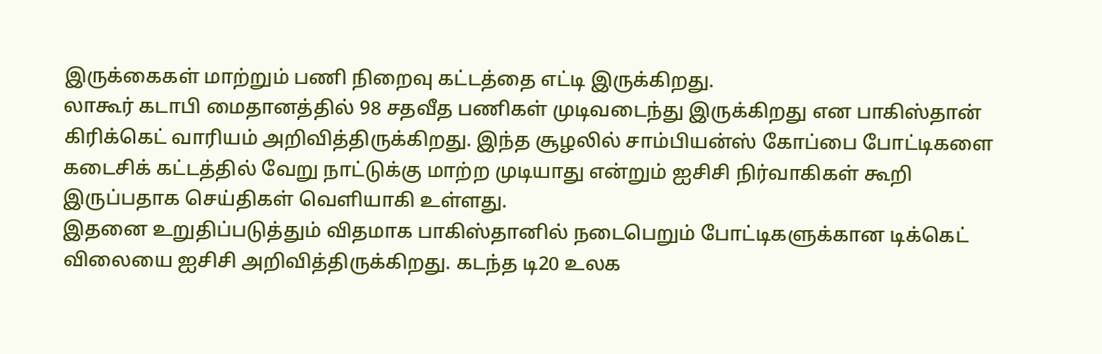இருக்கைகள் மாற்றும் பணி நிறைவு கட்டத்தை எட்டி இருக்கிறது.
லாகூர் கடாபி மைதானத்தில் 98 சதவீத பணிகள் முடிவடைந்து இருக்கிறது என பாகிஸ்தான் கிரிக்கெட் வாரியம் அறிவித்திருக்கிறது. இந்த சூழலில் சாம்பியன்ஸ் கோப்பை போட்டிகளை கடைசிக் கட்டத்தில் வேறு நாட்டுக்கு மாற்ற முடியாது என்றும் ஐசிசி நிர்வாகிகள் கூறி இருப்பதாக செய்திகள் வெளியாகி உள்ளது.
இதனை உறுதிப்படுத்தும் விதமாக பாகிஸ்தானில் நடைபெறும் போட்டிகளுக்கான டிக்கெட் விலையை ஐசிசி அறிவித்திருக்கிறது. கடந்த டி20 உலக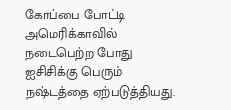கோப்பை போட்டி அமெரிக்காவில் நடைபெற்ற போது ஐசிசிக்கு பெரும் நஷ்டத்தை ஏற்படுத்தியது.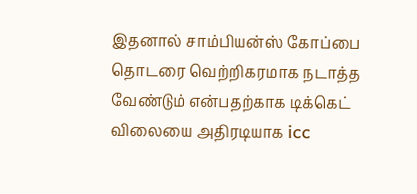இதனால் சாம்பியன்ஸ் கோப்பை தொடரை வெற்றிகரமாக நடாத்த வேண்டும் என்பதற்காக டிக்கெட் விலையை அதிரடியாக icc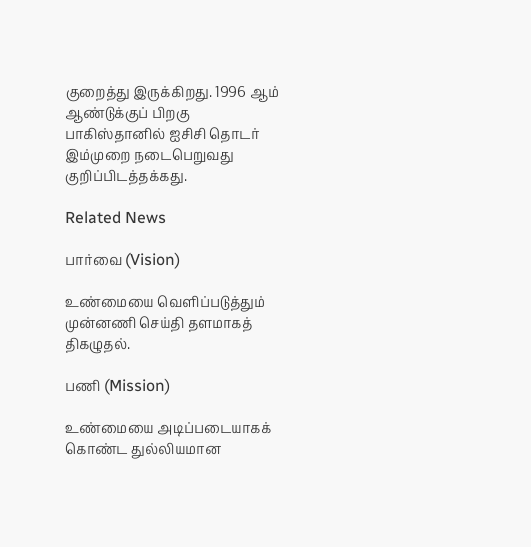குறைத்து இருக்கிறது. 1996 ஆம் ஆண்டுக்குப் பிறகு பாகிஸ்தானில் ஐசிசி தொடர் இம்முறை நடைபெறுவது குறிப்பிடத்தக்கது.

Related News

பார்வை (Vision)

உண்மையை வெளிப்படுத்தும் முன்னணி செய்தி தளமாகத் திகழுதல்.

பணி (Mission)

உண்மையை அடிப்படையாகக் கொண்ட துல்லியமான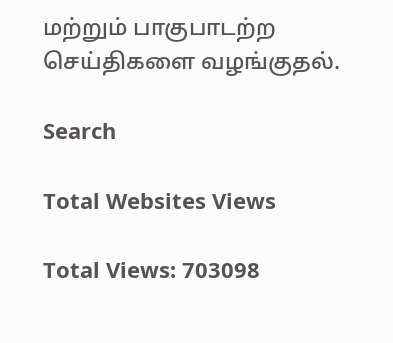மற்றும் பாகுபாடற்ற செய்திகளை வழங்குதல்.

Search

Total Websites Views

Total Views: 703098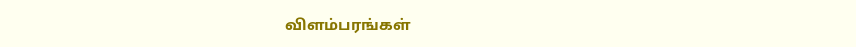விளம்பரங்கள்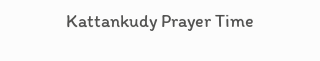Kattankudy Prayer Time